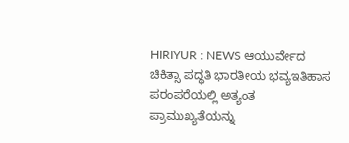HIRIYUR : NEWS ಆಯುರ್ವೇದ ಚಿಕಿತ್ಸಾ ಪದ್ಧತಿ ಭಾರತೀಯ ಭವ್ಯಇತಿಹಾಸ ಪರಂಪರೆಯಲ್ಲಿ ಅತ್ಯಂತ ಪ್ರಾಮುಖ್ಯತೆಯನ್ನು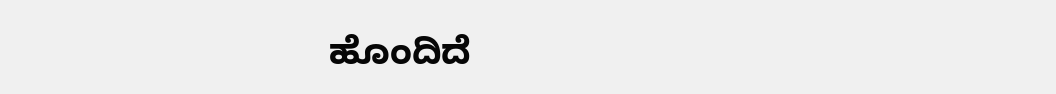ಹೊಂದಿದೆ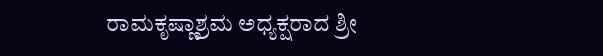ರಾಮಕೃಷ್ಣಾಶ್ರಮ ಅಧ್ಯಕ್ಷರಾದ ಶ್ರೀ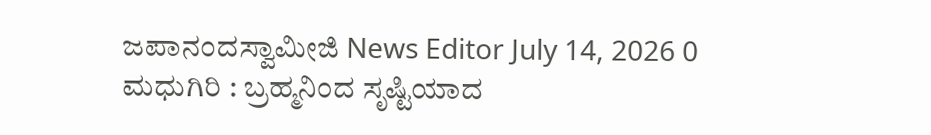ಜಪಾನಂದಸ್ವಾಮೀಜಿ News Editor July 14, 2026 0 ಮಧುಗಿರಿ : ಬ್ರಹ್ಮನಿಂದ ಸೃಷ್ಟಿಯಾದ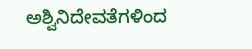ಅಶ್ವಿನಿದೇವತೆಗಳಿಂದ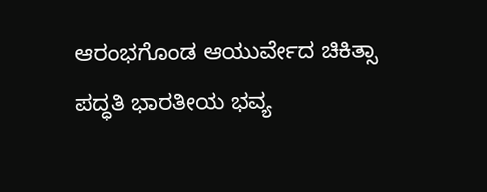ಆರಂಭಗೊಂಡ ಆಯುರ್ವೇದ ಚಿಕಿತ್ಸಾ ಪದ್ಧತಿ ಭಾರತೀಯ ಭವ್ಯ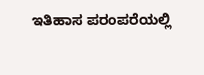ಇತಿಹಾಸ ಪರಂಪರೆಯಲ್ಲಿ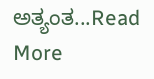ಅತ್ಯಂತ...Read More